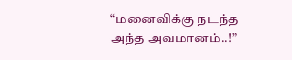“மனைவிக்கு நடந்த அந்த அவமானம்..!”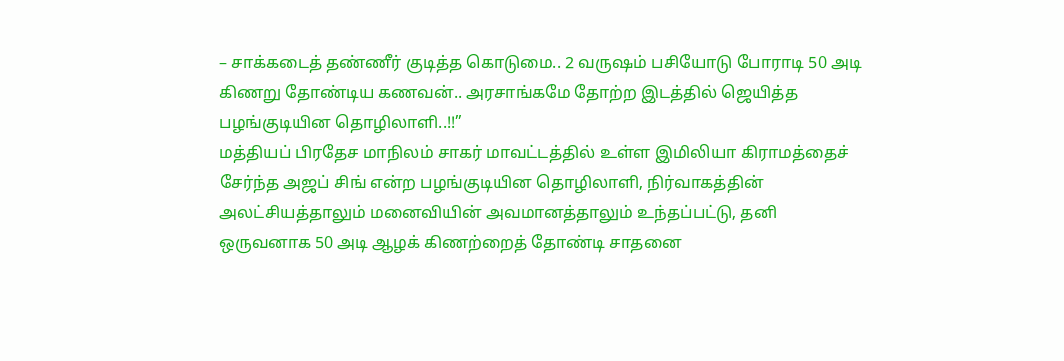– சாக்கடைத் தண்ணீர் குடித்த கொடுமை.. 2 வருஷம் பசியோடு போராடி 50 அடி கிணறு தோண்டிய கணவன்.. அரசாங்கமே தோற்ற இடத்தில் ஜெயித்த பழங்குடியின தொழிலாளி..!!”
மத்தியப் பிரதேச மாநிலம் சாகர் மாவட்டத்தில் உள்ள இமிலியா கிராமத்தைச் சேர்ந்த அஜப் சிங் என்ற பழங்குடியின தொழிலாளி, நிர்வாகத்தின் அலட்சியத்தாலும் மனைவியின் அவமானத்தாலும் உந்தப்பட்டு, தனி ஒருவனாக 50 அடி ஆழக் கிணற்றைத் தோண்டி சாதனை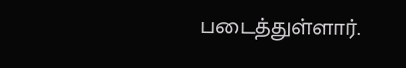படைத்துள்ளார்.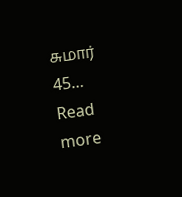சுமார் 45…
Read more